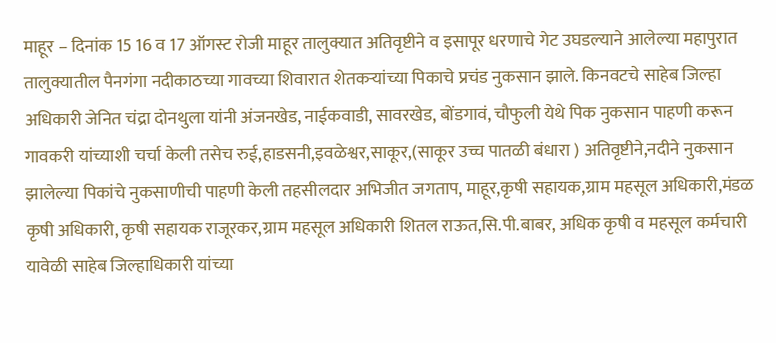माहूर – दिनांक 15 16 व 17 ऑगस्ट रोजी माहूर तालुक्यात अतिवृष्टीने व इसापूर धरणाचे गेट उघडल्याने आलेल्या महापुरात तालुक्यातील पैनगंगा नदीकाठच्या गावच्या शिवारात शेतकऱ्यांच्या पिकाचे प्रचंड नुकसान झाले. किनवटचे साहेब जिल्हा अधिकारी जेनित चंद्रा दोनथुला यांनी अंजनखेड, नाईकवाडी, सावरखेड, बोंडगावं, चौफुली येथे पिक नुकसान पाहणी करून गावकरी यांच्याशी चर्चा केली तसेच रुई,हाडसनी,इवळेश्वर,साकूर,(साकूर उच्च पातळी बंधारा ) अतिवृष्टीने,नदीने नुकसान झालेल्या पिकांचे नुकसाणीची पाहणी केली तहसीलदार अभिजीत जगताप, माहूर,कृषी सहायक,ग्राम महसूल अधिकारी,मंडळ कृषी अधिकारी, कृषी सहायक राजूरकर,ग्राम महसूल अधिकारी शितल राऊत,सि.पी.बाबर, अधिक कृषी व महसूल कर्मचारी यावेळी साहेब जिल्हाधिकारी यांच्या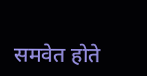समवेत होते